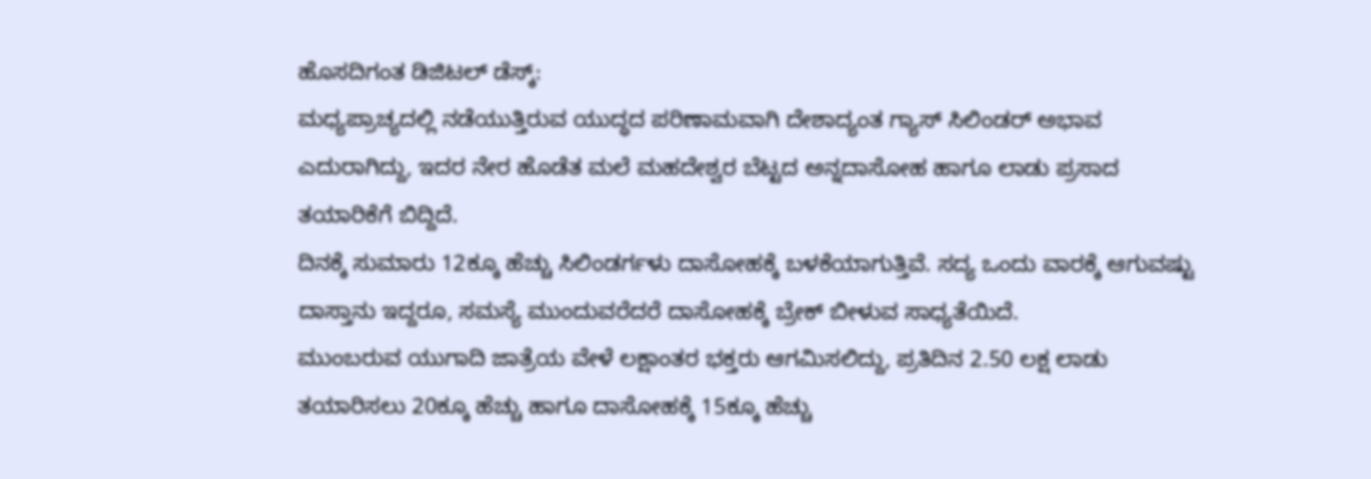ಹೊಸದಿಗಂತ ಡಿಜಿಟಲ್ ಡೆಸ್ಕ್:
ಮಧ್ಯಪ್ರಾಚ್ಯದಲ್ಲಿ ನಡೆಯುತ್ತಿರುವ ಯುದ್ಧದ ಪರಿಣಾಮವಾಗಿ ದೇಶಾದ್ಯಂತ ಗ್ಯಾಸ್ ಸಿಲಿಂಡರ್ ಅಭಾವ ಎದುರಾಗಿದ್ದು, ಇದರ ನೇರ ಹೊಡೆತ ಮಲೆ ಮಹದೇಶ್ವರ ಬೆಟ್ಟದ ಅನ್ನದಾಸೋಹ ಹಾಗೂ ಲಾಡು ಪ್ರಸಾದ ತಯಾರಿಕೆಗೆ ಬಿದ್ದಿದೆ.
ದಿನಕ್ಕೆ ಸುಮಾರು 12ಕ್ಕೂ ಹೆಚ್ಚು ಸಿಲಿಂಡರ್ಗಳು ದಾಸೋಹಕ್ಕೆ ಬಳಕೆಯಾಗುತ್ತಿವೆ. ಸದ್ಯ ಒಂದು ವಾರಕ್ಕೆ ಆಗುವಷ್ಟು ದಾಸ್ತಾನು ಇದ್ದರೂ, ಸಮಸ್ಯೆ ಮುಂದುವರೆದರೆ ದಾಸೋಹಕ್ಕೆ ಬ್ರೇಕ್ ಬೀಳುವ ಸಾಧ್ಯತೆಯಿದೆ.
ಮುಂಬರುವ ಯುಗಾದಿ ಜಾತ್ರೆಯ ವೇಳೆ ಲಕ್ಷಾಂತರ ಭಕ್ತರು ಆಗಮಿಸಲಿದ್ದು, ಪ್ರತಿದಿನ 2.50 ಲಕ್ಷ ಲಾಡು ತಯಾರಿಸಲು 20ಕ್ಕೂ ಹೆಚ್ಚು ಹಾಗೂ ದಾಸೋಹಕ್ಕೆ 15ಕ್ಕೂ ಹೆಚ್ಚು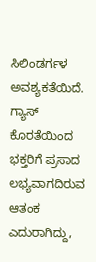ಸಿಲಿಂಡರ್ಗಳ ಅವಶ್ಯಕತೆಯಿದೆ.
ಗ್ಯಾಸ್ ಕೊರತೆಯಿಂದ ಭಕ್ತರಿಗೆ ಪ್ರಸಾದ ಲಭ್ಯವಾಗದಿರುವ ಆತಂಕ ಎದುರಾಗಿದ್ದು,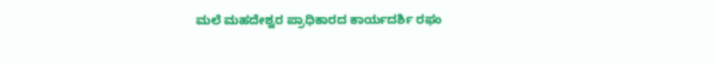ಮಲೆ ಮಹದೇಶ್ವರ ಪ್ರಾಧಿಕಾರದ ಕಾರ್ಯದರ್ಶಿ ರಘು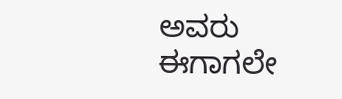ಅವರು ಈಗಾಗಲೇ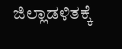ಜಿಲ್ಲಾಡಳಿತಕ್ಕೆ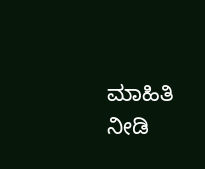ಮಾಹಿತಿ ನೀಡಿ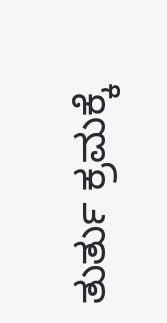ತುರ್ತು ಕ್ರಮಕ್ಕೆ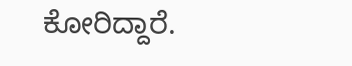ಕೋರಿದ್ದಾರೆ.